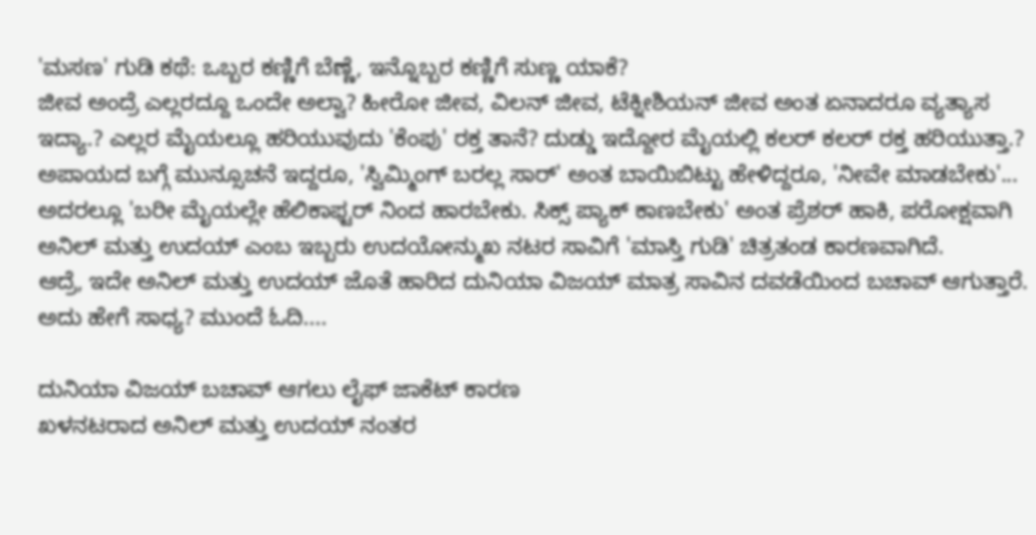'ಮಸಣ' ಗುಡಿ ಕಥೆ: ಒಬ್ಬರ ಕಣ್ಣಿಗೆ ಬೆಣ್ಣೆ, ಇನ್ನೊಬ್ಬರ ಕಣ್ಣಿಗೆ ಸುಣ್ಣ ಯಾಕೆ?
ಜೀವ ಅಂದ್ರೆ ಎಲ್ಲರದ್ದೂ ಒಂದೇ ಅಲ್ವಾ? ಹೀರೋ ಜೀವ, ವಿಲನ್ ಜೀವ, ಟೆಕ್ನೀಶಿಯನ್ ಜೀವ ಅಂತ ಏನಾದರೂ ವ್ಯತ್ಯಾಸ ಇದ್ಯಾ.? ಎಲ್ಲರ ಮೈಯಲ್ಲೂ ಹರಿಯುವುದು 'ಕೆಂಪು' ರಕ್ತ ತಾನೆ? ದುಡ್ಡು ಇದ್ದೋರ ಮೈಯಲ್ಲಿ ಕಲರ್ ಕಲರ್ ರಕ್ತ ಹರಿಯುತ್ತಾ.?
ಅಪಾಯದ ಬಗ್ಗೆ ಮುನ್ಸೂಚನೆ ಇದ್ದರೂ, 'ಸ್ವಿಮ್ಮಿಂಗ್ ಬರಲ್ಲ ಸಾರ್' ಅಂತ ಬಾಯಿಬಿಟ್ಟು ಹೇಳಿದ್ದರೂ, 'ನೀವೇ ಮಾಡಬೇಕು'... ಅದರಲ್ಲೂ 'ಬರೀ ಮೈಯಲ್ಲೇ ಹೆಲಿಕಾಫ್ಟರ್ ನಿಂದ ಹಾರಬೇಕು. ಸಿಕ್ಸ್ ಪ್ಯಾಕ್ ಕಾಣಬೇಕು' ಅಂತ ಪ್ರೆಶರ್ ಹಾಕಿ, ಪರೋಕ್ಷವಾಗಿ ಅನಿಲ್ ಮತ್ತು ಉದಯ್ ಎಂಬ ಇಬ್ಬರು ಉದಯೋನ್ಮುಖ ನಟರ ಸಾವಿಗೆ 'ಮಾಸ್ತಿ ಗುಡಿ' ಚಿತ್ರತಂಡ ಕಾರಣವಾಗಿದೆ.
ಆದ್ರೆ, ಇದೇ ಅನಿಲ್ ಮತ್ತು ಉದಯ್ ಜೊತೆ ಹಾರಿದ ದುನಿಯಾ ವಿಜಯ್ ಮಾತ್ರ ಸಾವಿನ ದವಡೆಯಿಂದ ಬಚಾವ್ ಆಗುತ್ತಾರೆ. ಅದು ಹೇಗೆ ಸಾಧ್ಯ? ಮುಂದೆ ಓದಿ....

ದುನಿಯಾ ವಿಜಯ್ ಬಚಾವ್ ಆಗಲು ಲೈಫ್ ಜಾಕೆಟ್ ಕಾರಣ
ಖಳನಟರಾದ ಅನಿಲ್ ಮತ್ತು ಉದಯ್ ನಂತರ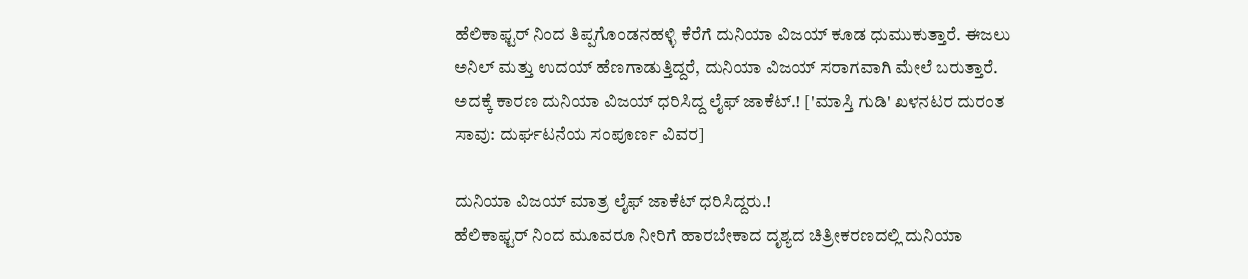ಹೆಲಿಕಾಫ್ಟರ್ ನಿಂದ ತಿಪ್ಪಗೊಂಡನಹಳ್ಳಿ ಕೆರೆಗೆ ದುನಿಯಾ ವಿಜಯ್ ಕೂಡ ಧುಮುಕುತ್ತಾರೆ. ಈಜಲು ಅನಿಲ್ ಮತ್ತು ಉದಯ್ ಹೆಣಗಾಡುತ್ತಿದ್ದರೆ, ದುನಿಯಾ ವಿಜಯ್ ಸರಾಗವಾಗಿ ಮೇಲೆ ಬರುತ್ತಾರೆ. ಅದಕ್ಕೆ ಕಾರಣ ದುನಿಯಾ ವಿಜಯ್ ಧರಿಸಿದ್ದ ಲೈಫ್ ಜಾಕೆಟ್.! ['ಮಾಸ್ತಿ ಗುಡಿ' ಖಳನಟರ ದುರಂತ ಸಾವು: ದುರ್ಘಟನೆಯ ಸಂಪೂರ್ಣ ವಿವರ]

ದುನಿಯಾ ವಿಜಯ್ ಮಾತ್ರ ಲೈಫ್ ಜಾಕೆಟ್ ಧರಿಸಿದ್ದರು.!
ಹೆಲಿಕಾಫ್ಟರ್ ನಿಂದ ಮೂವರೂ ನೀರಿಗೆ ಹಾರಬೇಕಾದ ದೃಶ್ಯದ ಚಿತ್ರೀಕರಣದಲ್ಲಿ ದುನಿಯಾ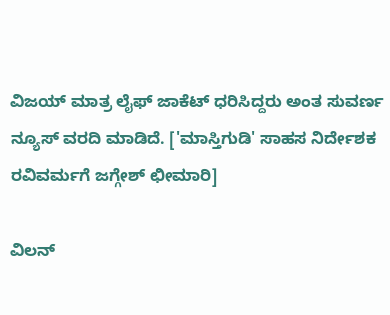ವಿಜಯ್ ಮಾತ್ರ ಲೈಫ್ ಜಾಕೆಟ್ ಧರಿಸಿದ್ದರು ಅಂತ ಸುವರ್ಣ ನ್ಯೂಸ್ ವರದಿ ಮಾಡಿದೆ. ['ಮಾಸ್ತಿಗುಡಿ' ಸಾಹಸ ನಿರ್ದೇಶಕ ರವಿವರ್ಮಗೆ ಜಗ್ಗೇಶ್ ಛೀಮಾರಿ]

ವಿಲನ್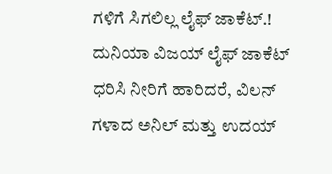ಗಳಿಗೆ ಸಿಗಲಿಲ್ಲ ಲೈಫ್ ಜಾಕೆಟ್.!
ದುನಿಯಾ ವಿಜಯ್ ಲೈಫ್ ಜಾಕೆಟ್ ಧರಿಸಿ ನೀರಿಗೆ ಹಾರಿದರೆ, ವಿಲನ್ ಗಳಾದ ಅನಿಲ್ ಮತ್ತು ಉದಯ್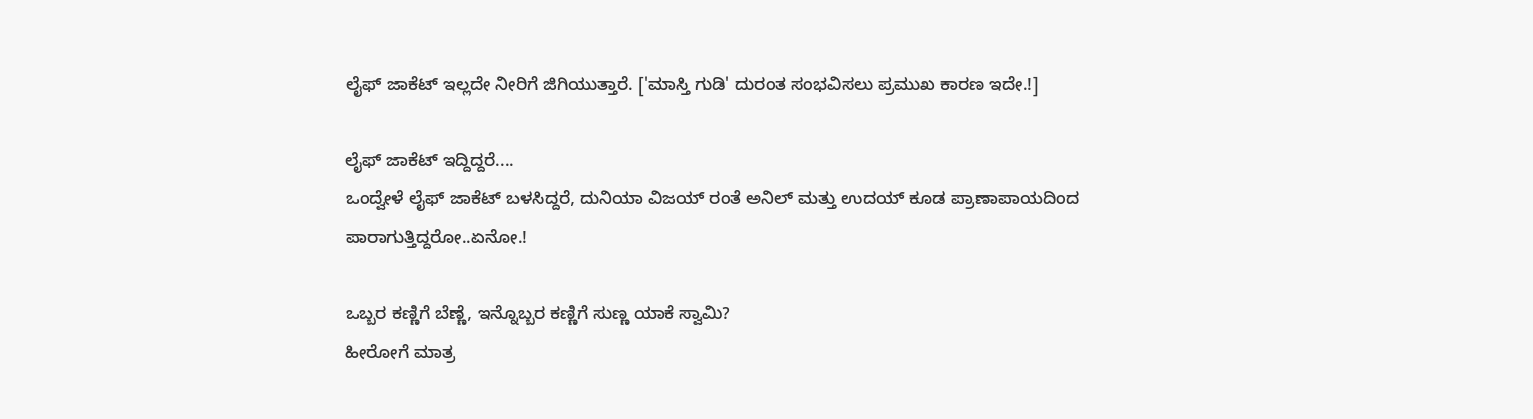ಲೈಫ್ ಜಾಕೆಟ್ ಇಲ್ಲದೇ ನೀರಿಗೆ ಜಿಗಿಯುತ್ತಾರೆ. ['ಮಾಸ್ತಿ ಗುಡಿ' ದುರಂತ ಸಂಭವಿಸಲು ಪ್ರಮುಖ ಕಾರಣ ಇದೇ.!]

ಲೈಫ್ ಜಾಕೆಟ್ ಇದ್ದಿದ್ದರೆ....
ಒಂದ್ವೇಳೆ ಲೈಫ್ ಜಾಕೆಟ್ ಬಳಸಿದ್ದರೆ, ದುನಿಯಾ ವಿಜಯ್ ರಂತೆ ಅನಿಲ್ ಮತ್ತು ಉದಯ್ ಕೂಡ ಪ್ರಾಣಾಪಾಯದಿಂದ ಪಾರಾಗುತ್ತಿದ್ದರೋ..ಏನೋ.!

ಒಬ್ಬರ ಕಣ್ಣಿಗೆ ಬೆಣ್ಣೆ, ಇನ್ನೊಬ್ಬರ ಕಣ್ಣಿಗೆ ಸುಣ್ಣ ಯಾಕೆ ಸ್ವಾಮಿ?
ಹೀರೋಗೆ ಮಾತ್ರ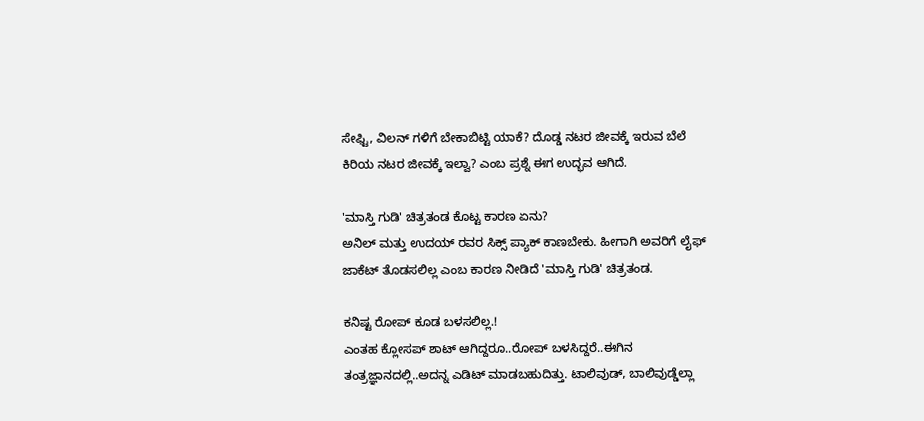ಸೇಫ್ಟಿ, ವಿಲನ್ ಗಳಿಗೆ ಬೇಕಾಬಿಟ್ಟಿ ಯಾಕೆ? ದೊಡ್ಡ ನಟರ ಜೀವಕ್ಕೆ ಇರುವ ಬೆಲೆ ಕಿರಿಯ ನಟರ ಜೀವಕ್ಕೆ ಇಲ್ವಾ? ಎಂಬ ಪ್ರಶ್ನೆ ಈಗ ಉದ್ಭವ ಆಗಿದೆ.

'ಮಾಸ್ತಿ ಗುಡಿ' ಚಿತ್ರತಂಡ ಕೊಟ್ಟ ಕಾರಣ ಏನು?
ಅನಿಲ್ ಮತ್ತು ಉದಯ್ ರವರ ಸಿಕ್ಸ್ ಪ್ಯಾಕ್ ಕಾಣಬೇಕು. ಹೀಗಾಗಿ ಅವರಿಗೆ ಲೈಫ್ ಜಾಕೆಟ್ ತೊಡಸಲಿಲ್ಲ ಎಂಬ ಕಾರಣ ನೀಡಿದೆ 'ಮಾಸ್ತಿ ಗುಡಿ' ಚಿತ್ರತಂಡ.

ಕನಿಷ್ಟ ರೋಪ್ ಕೂಡ ಬಳಸಲಿಲ್ಲ.!
ಎಂತಹ ಕ್ಲೋಸಪ್ ಶಾಟ್ ಆಗಿದ್ದರೂ..ರೋಪ್ ಬಳಸಿದ್ದರೆ..ಈಗಿನ ತಂತ್ರಜ್ಞಾನದಲ್ಲಿ..ಅದನ್ನ ಎಡಿಟ್ ಮಾಡಬಹುದಿತ್ತು. ಟಾಲಿವುಡ್, ಬಾಲಿವುಡ್ಡೆಲ್ಲಾ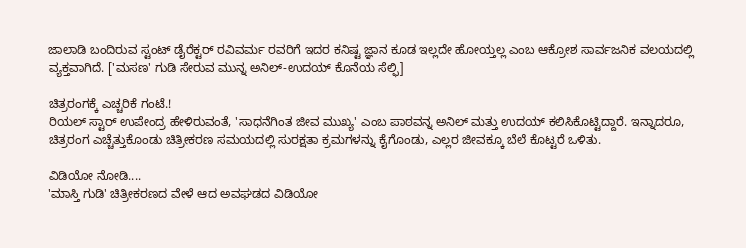ಜಾಲಾಡಿ ಬಂದಿರುವ ಸ್ಟಂಟ್ ಡೈರೆಕ್ಟರ್ ರವಿವರ್ಮ ರವರಿಗೆ ಇದರ ಕನಿಷ್ಟ ಜ್ಞಾನ ಕೂಡ ಇಲ್ಲದೇ ಹೋಯ್ತಲ್ಲ ಎಂಬ ಆಕ್ರೋಶ ಸಾರ್ವಜನಿಕ ವಲಯದಲ್ಲಿ ವ್ಯಕ್ತವಾಗಿದೆ. ['ಮಸಣ' ಗುಡಿ ಸೇರುವ ಮುನ್ನ ಅನಿಲ್-ಉದಯ್ ಕೊನೆಯ ಸೆಲ್ಫಿ]

ಚಿತ್ರರಂಗಕ್ಕೆ ಎಚ್ಚರಿಕೆ ಗಂಟೆ.!
ರಿಯಲ್ ಸ್ಟಾರ್ ಉಪೇಂದ್ರ ಹೇಳಿರುವಂತೆ, 'ಸಾಧನೆಗಿಂತ ಜೀವ ಮುಖ್ಯ' ಎಂಬ ಪಾಠವನ್ನ ಅನಿಲ್ ಮತ್ತು ಉದಯ್ ಕಲಿಸಿಕೊಟ್ಟಿದ್ದಾರೆ. ಇನ್ನಾದರೂ, ಚಿತ್ರರಂಗ ಎಚ್ಚೆತ್ತುಕೊಂಡು ಚಿತ್ರೀಕರಣ ಸಮಯದಲ್ಲಿ ಸುರಕ್ಷತಾ ಕ್ರಮಗಳನ್ನು ಕೈಗೊಂಡು, ಎಲ್ಲರ ಜೀವಕ್ಕೂ ಬೆಲೆ ಕೊಟ್ಟರೆ ಒಳಿತು.

ವಿಡಿಯೋ ನೋಡಿ....
'ಮಾಸ್ತಿ ಗುಡಿ' ಚಿತ್ರೀಕರಣದ ವೇಳೆ ಆದ ಅವಘಡದ ವಿಡಿಯೋ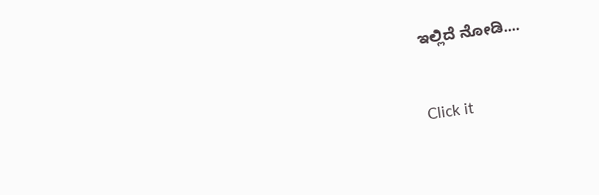ಇಲ್ಲಿದೆ ನೋಡಿ....


Click it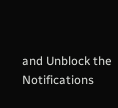and Unblock the Notifications